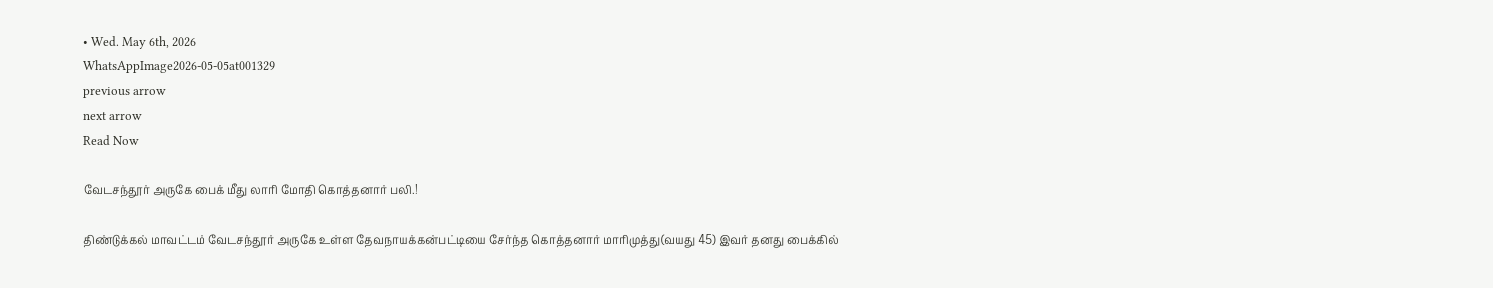• Wed. May 6th, 2026
WhatsAppImage2026-05-05at001329
previous arrow
next arrow
Read Now

வேடசந்தூர் அருகே பைக் மீது லாரி மோதி கொத்தனார் பலி.!

திண்டுக்கல் மாவட்டம் வேடசந்தூர் அருகே உள்ள தேவநாயக்கன்பட்டியை சேர்ந்த கொத்தனார் மாரிமுத்து(வயது 45) இவர் தனது பைக்கில்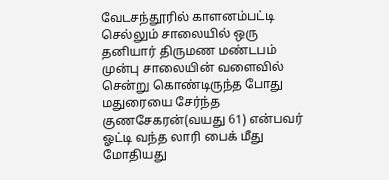வேடசந்தூரில் காளனம்பட்டி செல்லும் சாலையில் ஒரு தனியார் திருமண மண்டபம் முன்பு சாலையின் வளைவில் சென்று கொண்டிருந்த போது மதுரையை சேர்ந்த குணசேகரன்(வயது 61) என்பவர் ஓட்டி வந்த லாரி பைக் மீது மோதியது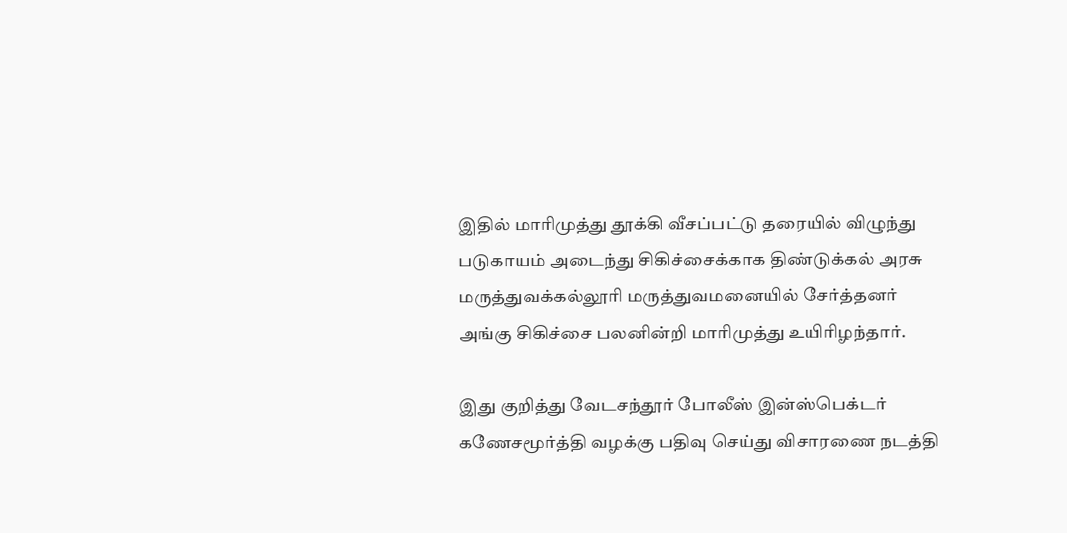இதில் மாரிமுத்து தூக்கி வீசப்பட்டு தரையில் விழுந்து படுகாயம் அடைந்து சிகிச்சைக்காக திண்டுக்கல் அரசு மருத்துவக்கல்லூரி மருத்துவமனையில் சேர்த்தனர் அங்கு சிகிச்சை பலனின்றி மாரிமுத்து உயிரிழந்தார்.

இது குறித்து வேடசந்தூர் போலீஸ் இன்ஸ்பெக்டர் கணேசமூர்த்தி வழக்கு பதிவு செய்து விசாரணை நடத்தி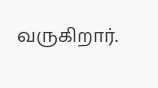வருகிறார்.